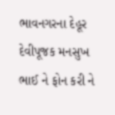ભાવનગરના દેહૂર દેવીપૂજક મનસુખ ભાઈ ને ફોન કરી ને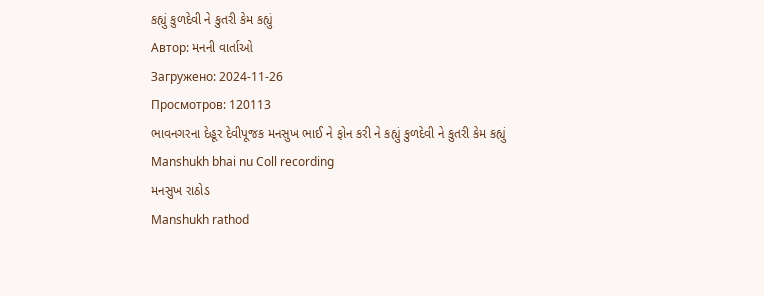કહ્યું કુળદેવી ને કુતરી કેમ કહ્યું
Автор: મનની વાર્તાઓ
Загружено: 2024-11-26
Просмотров: 120113
ભાવનગરના દેહૂર દેવીપૂજક મનસુખ ભાઈ ને ફોન કરી ને કહ્યું કુળદેવી ને કુતરી કેમ કહ્યું
Manshukh bhai nu Coll recording
મનસુખ રાઠોડ
Manshukh rathod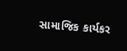સામાજિક કાર્યકર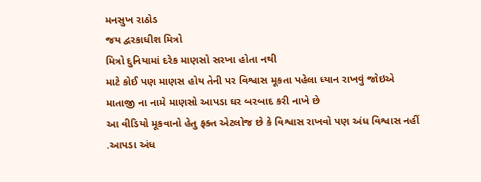મનસુખ રાઠોડ
જય દ્વરકાધીશ મિત્રો
મિત્રો દુનિયામાં દરેક માણસો સરખા હોતા નથી
માટે કોઈ પણ માણસ હોય તેની પર વિશ્વાસ મૂકતા પહેલા ધ્યાન રાખવું જોઇએ
માતાજી ના નામે માણસો આપડા ઘર બરબાદ કરી નાખે છે
આ વીડિયો મૂકવાનો હેતુ ફક્ત એટલોજ છે કે વિશ્વાસ રાખવો પણ અંધ વિશ્વાસ નહીં
.આપડા અંધ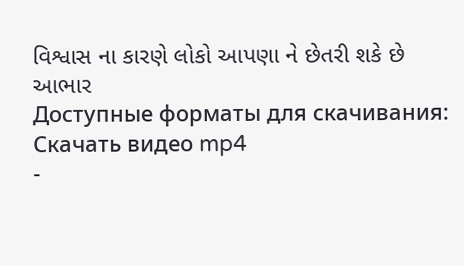વિશ્વાસ ના કારણે લોકો આપણા ને છેતરી શકે છે
આભાર
Доступные форматы для скачивания:
Скачать видео mp4
-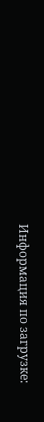Информация по загрузке: